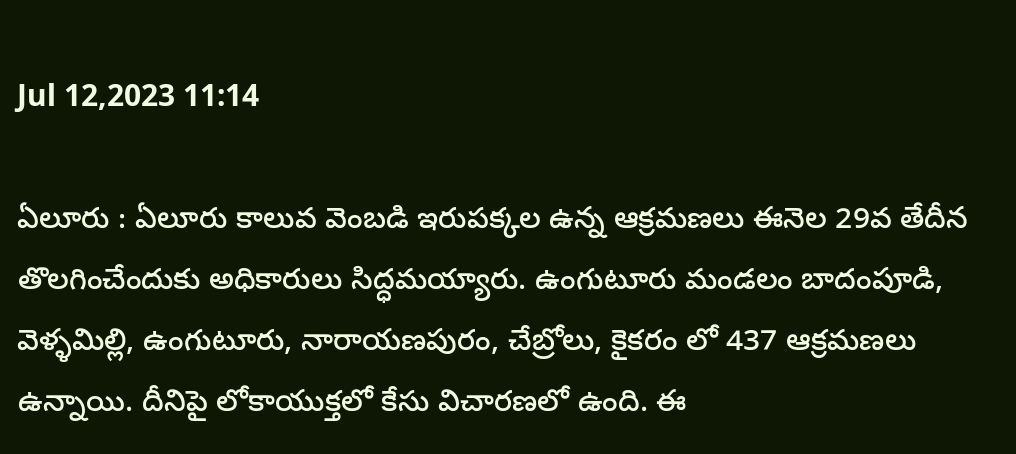Jul 12,2023 11:14

ఏలూరు : ఏలూరు కాలువ వెంబడి ఇరుపక్కల ఉన్న ఆక్రమణలు ఈనెల 29వ తేదీన తొలగించేందుకు అధికారులు సిద్ధమయ్యారు. ఉంగుటూరు మండలం బాదంపూడి, వెళ్ళమిల్లి, ఉంగుటూరు, నారాయణపురం, చేబ్రోలు, కైకరం లో 437 ఆక్రమణలు ఉన్నాయి. దీనిపై లోకాయుక్తలో కేసు విచారణలో ఉంది. ఈ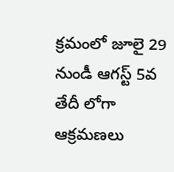క్రమంలో జూలై 29 నుండీ ఆగస్ట్‌ 5వ తేదీ లోగా ఆక్రమణలు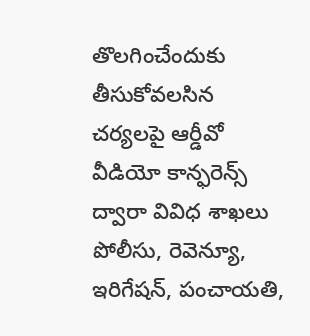తొలగించేందుకు తీసుకోవలసిన చర్యలపై ఆర్డీవో వీడియో కాన్ఫరెన్స్‌ ద్వారా వివిధ శాఖలు పోలీసు, రెవెన్యూ, ఇరిగేషన్‌, పంచాయతి,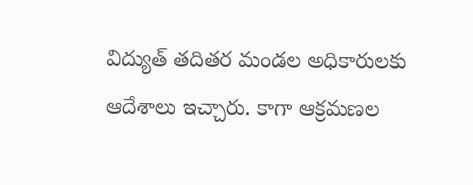విద్యుత్‌ తదితర మండల అధికారులకు ఆదేశాలు ఇచ్చారు. కాగా ఆక్రమణల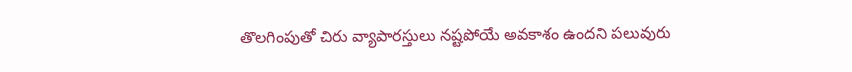తొలగింపుతో చిరు వ్యాపారస్తులు నష్టపోయే అవకాశం ఉందని పలువురు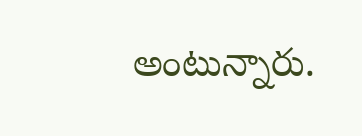అంటున్నారు.